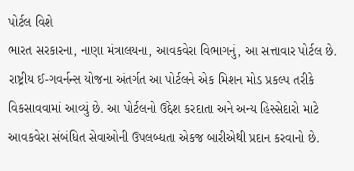પોર્ટલ વિશે
ભારત સરકારના, નાણા મંત્રાલયના, આવકવેરા વિભાગનું, આ સત્તાવાર પોર્ટલ છે. રાષ્ટ્રીય ઈ-ગવર્નન્સ યોજના અંતર્ગત આ પોર્ટલને એક મિશન મોડ પ્રકલ્પ તરીકે વિકસાવવામાં આવ્યું છે. આ પોર્ટલનો ઉદ્દેશ કરદાતા અને અન્ય હિસ્સેદારો માટે આવકવેરા સંબંધિત સેવાઓની ઉપલબ્ધતા એકજ બારીએથી પ્રદાન કરવાનો છે.